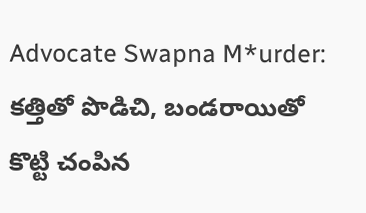Advocate Swapna M*urder: కత్తితో పొడిచి, బండరాయితో కొట్టి చంపిన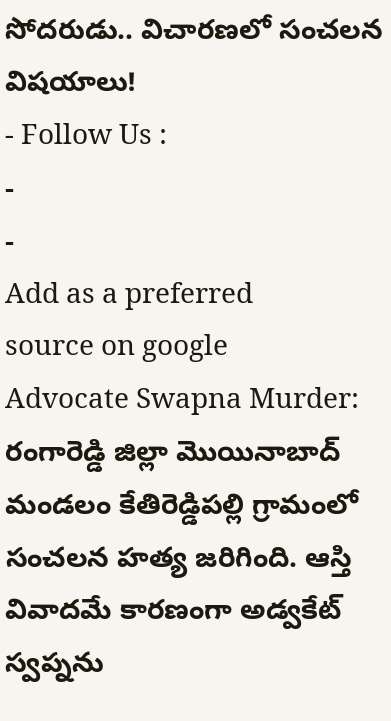సోదరుడు.. విచారణలో సంచలన విషయాలు!
- Follow Us :
-
-
Add as a preferred
source on google
Advocate Swapna Murder: రంగారెడ్డి జిల్లా మొయినాబాద్ మండలం కేతిరెడ్డిపల్లి గ్రామంలో సంచలన హత్య జరిగింది. ఆస్తి వివాదమే కారణంగా అడ్వకేట్ స్వప్నను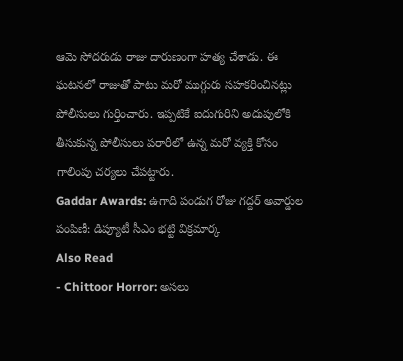ఆమె సోదరుడు రాజు దారుణంగా హత్య చేశాడు. ఈ ఘటనలో రాజుతో పాటు మరో ముగ్గురు సహకరించినట్లు పోలీసులు గుర్తించారు. ఇప్పటికే ఐదుగురిని అదుపులోకి తీసుకున్న పోలీసులు పరారీలో ఉన్న మరో వ్యక్తి కోసం గాలింపు చర్యలు చేపట్టారు.
Gaddar Awards: ఉగాది పండుగ రోజు గద్దర్ అవార్డుల పంపిణీ: డిప్యూటీ సీఎం భట్టి విక్రమార్క
Also Read
- Chittoor Horror: అసలు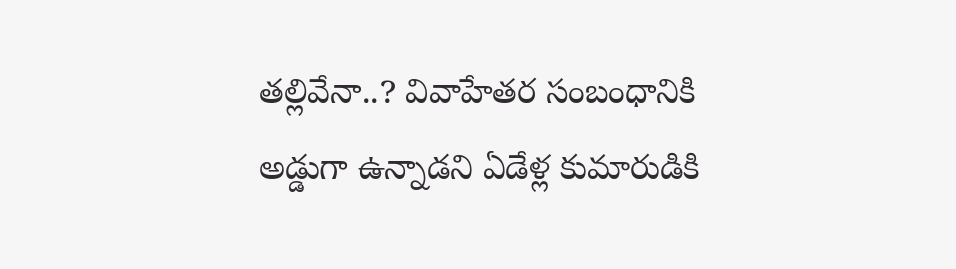తల్లివేనా..? వివాహేతర సంబంధానికి అడ్డుగా ఉన్నాడని ఏడేళ్ల కుమారుడికి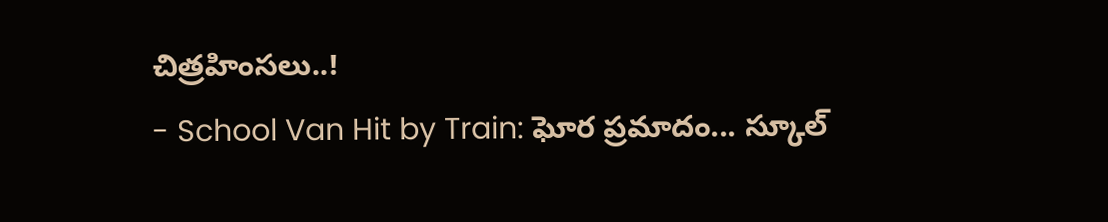చిత్రహింసలు..!
- School Van Hit by Train: ఘోర ప్రమాదం... స్కూల్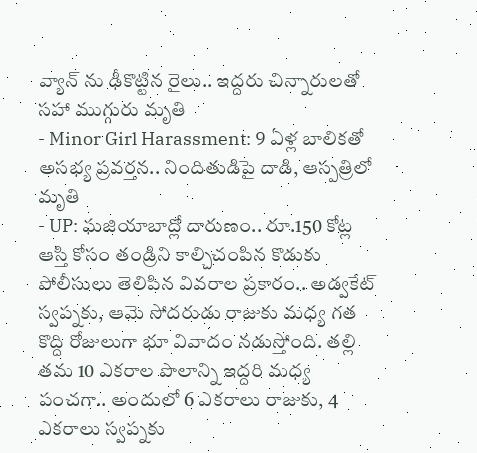వ్యాన్ ను ఢీకొట్టిన రైలు.. ఇద్దరు చిన్నారులతో సహా ముగ్గురు మృతి
- Minor Girl Harassment: 9 ఏళ్ల బాలికతో అసభ్య ప్రవర్తన.. నిందితుడిపై దాడి, ఆస్పత్రిలో మృతి
- UP: ఘజియాబాద్లో దారుణం.. రూ.150 కోట్ల ఆస్తి కోసం తండ్రిని కాల్చిచంపిన కొడుకు
పోలీసులు తెలిపిన వివరాల ప్రకారం.. అడ్వకేట్ స్వప్నకు, ఆమె సోదరుడు రాజుకు మధ్య గత కొద్ది రోజులుగా భూ వివాదం నడుస్తోంది. తల్లి తమ 10 ఎకరాల పొలాన్ని ఇద్దరి మధ్య పంచగా.. అందులో 6 ఎకరాలు రాజుకు, 4 ఎకరాలు స్వప్నకు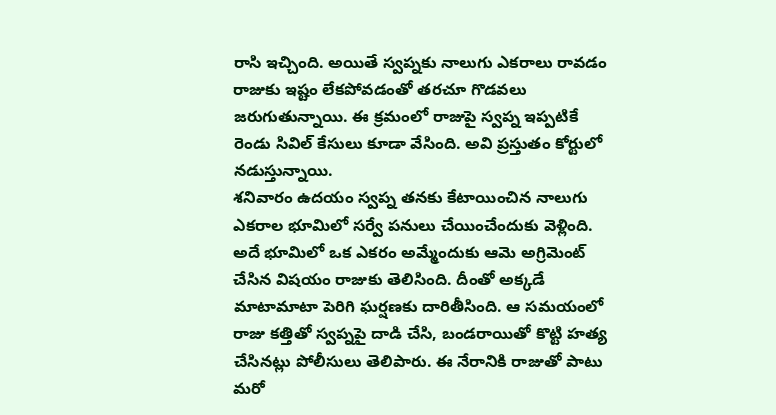రాసి ఇచ్చింది. అయితే స్వప్నకు నాలుగు ఎకరాలు రావడం రాజుకు ఇష్టం లేకపోవడంతో తరచూ గొడవలు జరుగుతున్నాయి. ఈ క్రమంలో రాజుపై స్వప్న ఇప్పటికే రెండు సివిల్ కేసులు కూడా వేసింది. అవి ప్రస్తుతం కోర్టులో నడుస్తున్నాయి.
శనివారం ఉదయం స్వప్న తనకు కేటాయించిన నాలుగు ఎకరాల భూమిలో సర్వే పనులు చేయించేందుకు వెళ్లింది. అదే భూమిలో ఒక ఎకరం అమ్మేందుకు ఆమె అగ్రిమెంట్ చేసిన విషయం రాజుకు తెలిసింది. దీంతో అక్కడే మాటామాటా పెరిగి ఘర్షణకు దారితీసింది. ఆ సమయంలో రాజు కత్తితో స్వప్నపై దాడి చేసి, బండరాయితో కొట్టి హత్య చేసినట్లు పోలీసులు తెలిపారు. ఈ నేరానికి రాజుతో పాటు మరో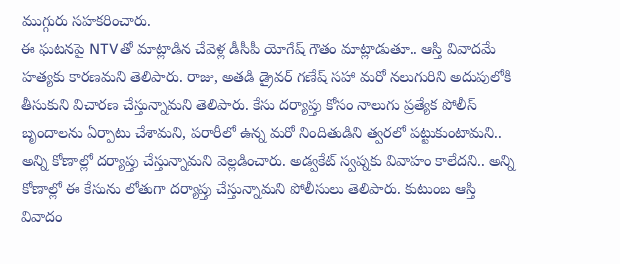ముగ్గురు సహకరించారు.
ఈ ఘటనపై NTVతో మాట్లాడిన చేవెళ్ల డీసీపీ యోగేష్ గౌతం మాట్లాడుతూ.. ఆస్తి వివాదమే హత్యకు కారణమని తెలిపారు. రాజు, అతడి డ్రైవర్ గణేష్ సహా మరో నలుగురిని అదుపులోకి తీసుకుని విచారణ చేస్తున్నామని తెలిపారు. కేసు దర్యాప్తు కోసం నాలుగు ప్రత్యేక పోలీస్ బృందాలను ఏర్పాటు చేశామని, పరారీలో ఉన్న మరో నిందితుడిని త్వరలో పట్టుకుంటామని.. అన్ని కోణాల్లో దర్యాప్తు చేస్తున్నామని వెల్లడించారు. అడ్వకేట్ స్వప్నకు వివాహం కాలేదని.. అన్ని కోణాల్లో ఈ కేసును లోతుగా దర్యాప్తు చేస్తున్నామని పోలీసులు తెలిపారు. కుటుంబ ఆస్తి వివాదం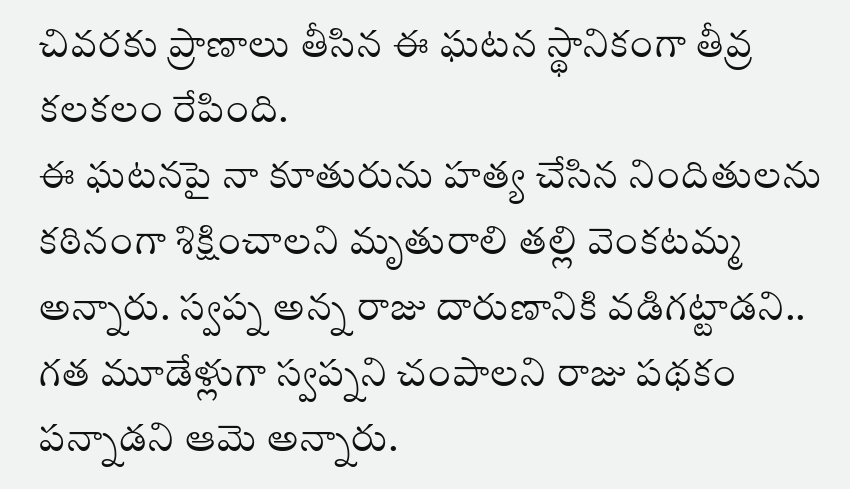చివరకు ప్రాణాలు తీసిన ఈ ఘటన స్థానికంగా తీవ్ర కలకలం రేపింది.
ఈ ఘటనపై నా కూతురును హత్య చేసిన నిందితులను కఠినంగా శిక్షించాలని మృతురాలి తల్లి వెంకటమ్మ అన్నారు. స్వప్న అన్న రాజు దారుణానికి వడిగట్టాడని.. గత మూడేళ్లుగా స్వప్నని చంపాలని రాజు పథకం పన్నాడని ఆమె అన్నారు.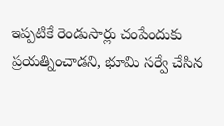ఇప్పటికే రెండుసార్లు చంపేందుకు ప్రయత్నించాడని, భూమి సర్వే చేసిన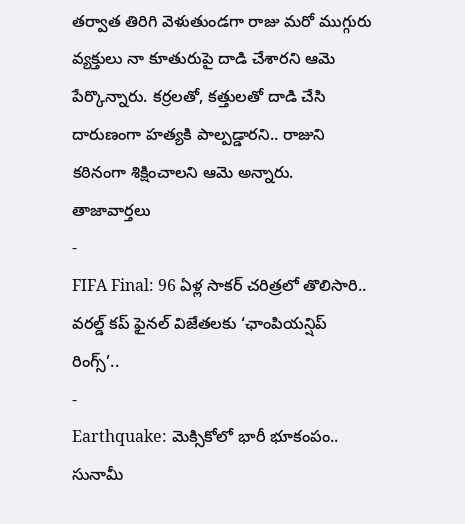తర్వాత తిరిగి వెళుతుండగా రాజు మరో ముగ్గురు వ్యక్తులు నా కూతురుపై దాడి చేశారని ఆమె పేర్కొన్నారు. కర్రలతో, కత్తులతో దాడి చేసి దారుణంగా హత్యకి పాల్పడ్డారని.. రాజుని కఠినంగా శిక్షించాలని ఆమె అన్నారు.
తాజావార్తలు
-
FIFA Final: 96 ఏళ్ల సాకర్ చరిత్రలో తొలిసారి.. వరల్డ్ కప్ ఫైనల్ విజేతలకు ‘ఛాంపియన్షిప్ రింగ్స్’..
-
Earthquake: మెక్సికోలో భారీ భూకంపం.. సునామీ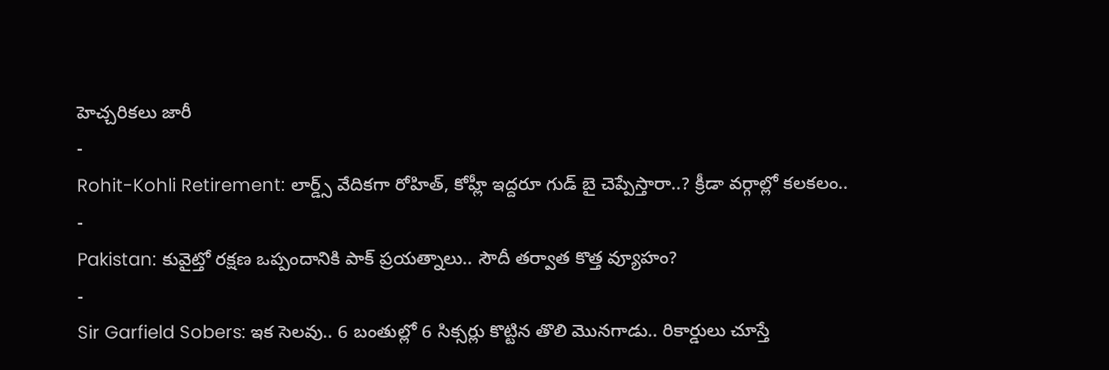హెచ్చరికలు జారీ
-
Rohit-Kohli Retirement: లార్డ్స్ వేదికగా రోహిత్, కోహ్లీ ఇద్దరూ గుడ్ బై చెప్పేస్తారా..? క్రీడా వర్గాల్లో కలకలం..
-
Pakistan: కువైట్తో రక్షణ ఒప్పందానికి పాక్ ప్రయత్నాలు.. సౌదీ తర్వాత కొత్త వ్యూహం?
-
Sir Garfield Sobers: ఇక సెలవు.. 6 బంతుల్లో 6 సిక్సర్లు కొట్టిన తొలి మొనగాడు.. రికార్డులు చూస్తే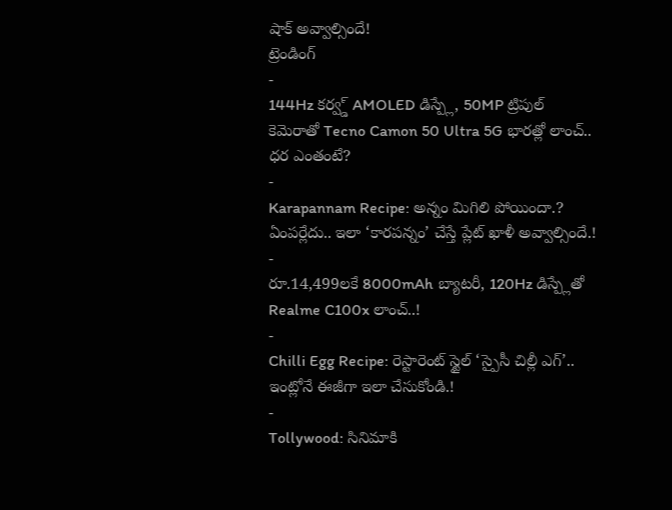షాక్ అవ్వాల్సిందే!
ట్రెండింగ్
-
144Hz కర్వ్డ్ AMOLED డిస్ప్లే, 50MP ట్రిపుల్ కెమెరాతో Tecno Camon 50 Ultra 5G భారత్లో లాంచ్.. ధర ఎంతంటే?
-
Karapannam Recipe: అన్నం మిగిలి పోయిందా.? ఏంపర్లేదు.. ఇలా ‘కారపన్నం’ చేస్తే ప్లేట్ ఖాళీ అవ్వాల్సిందే.!
-
రూ.14,499లకే 8000mAh బ్యాటరీ, 120Hz డిస్ప్లేతో Realme C100x లాంచ్..!
-
Chilli Egg Recipe: రెస్టారెంట్ స్టైల్ ‘స్పైసీ చిల్లీ ఎగ్’.. ఇంట్లోనే ఈజీగా ఇలా చేసుకోండి.!
-
Tollywood: సినిమాకి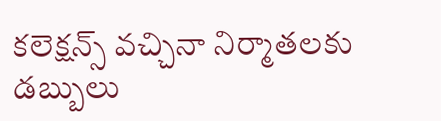కలెక్షన్స్ వచ్చినా నిర్మాతలకు డబ్బులు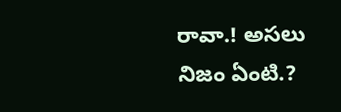రావా.! అసలు నిజం ఏంటి.?